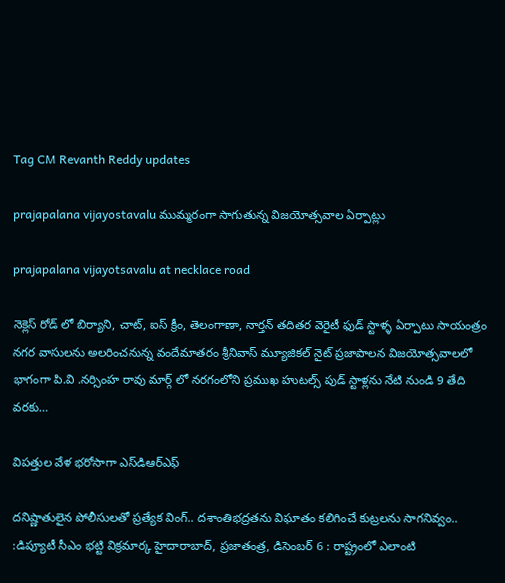Tag CM Revanth Reddy updates

prajapalana vijayostavalu ముమ్మరంగా సాగుతున్న విజయోత్సవాల ఏర్పాట్లు

prajapalana vijayotsavalu at necklace road

నెక్లెస్ రోడ్ లో బిర్యాని, చాట్, ఐస్ క్రీం, తెలంగాణా, నార్తన్ తదితర వెరైటీ ఫుడ్ స్టాళ్ళ ఏర్పాటు సాయంత్రం నగర వాసులను అలరించనున్న వందేమాతరం శ్రీనివాస్ మ్యూజికల్ నైట్ ప్రజాపాలన విజయోత్సవాలలో భాగంగా పి.వి .నర్సింహ రావు మార్గ్ లో నరగంలోని ప్రముఖ హుటల్స్ పుడ్ స్టాళ్లను నేటి నుండి 9 తేది వరకు…

విపత్తుల వేళ భరోసాగా ఎస్‌డిఆర్‌ఎఫ్‌

దనిష్ణాతులైన పోలీసులతో ప్రత్యేక వింగ్‌.. దశాంతిభద్రతను విఘాతం కలిగించే కుట్రలను సాగనివ్వం.. :డిప్యూటీ సీఎం భట్టి విక్రమార్క హైదారాబాద్‌, ప్రజాతంత్ర, డిసెంబర్‌ 6 : రాష్ట్రంలో ఎలాంటి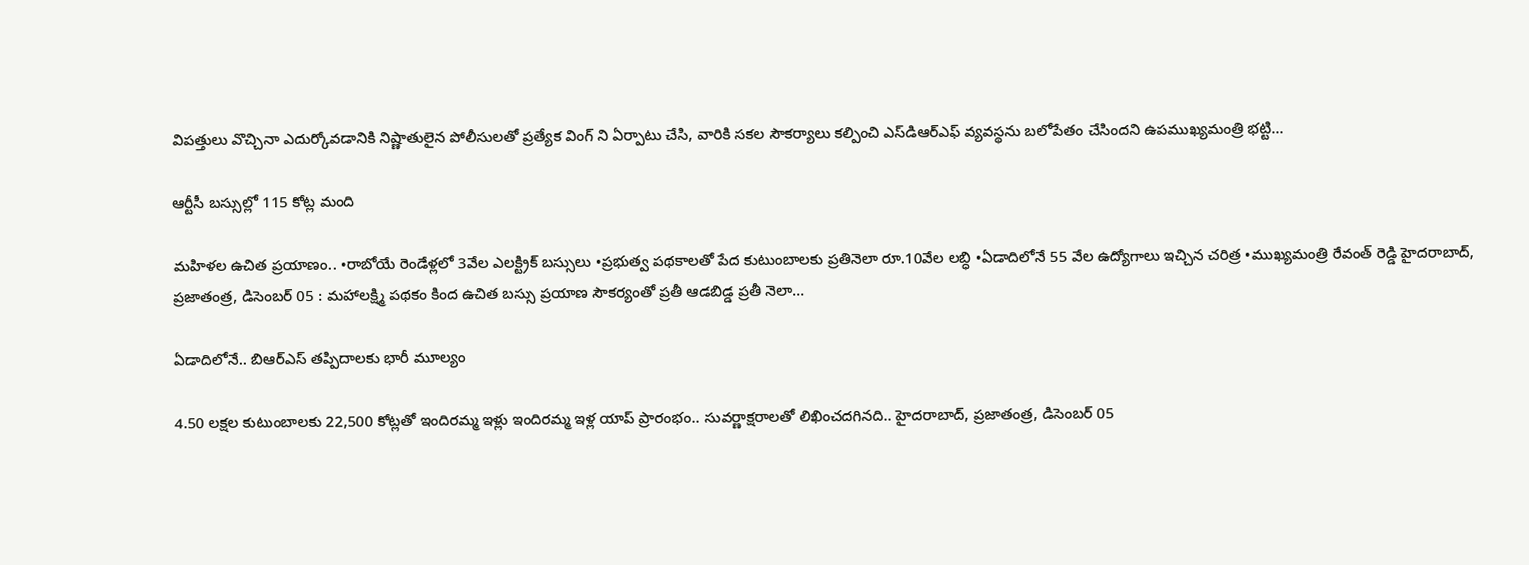విపత్తులు వొచ్చినా ఎదుర్కోవడానికి నిష్ణాతులైన పోలీసులతో ప్రత్యేక వింగ్‌ ని ఏర్పాటు చేసి, వారికి సకల సౌకర్యాలు కల్పించి ఎస్‌డిఆర్‌ఎఫ్‌ వ్యవస్థను బలోపేతం చేసిందని ఉపముఖ్యమంత్రి భట్టి…

ఆర్టీసీ బస్సుల్లో 115 కోట్ల మంది

మహిళల ఉచిత ప్రయాణం.. •రాబోయే రెండేళ్లలో 3వేల ఎలక్ట్రిక్‌ ‌బస్సులు •ప్రభుత్వ పథకాలతో పేద కుటుంబాలకు ప్రతినెలా రూ.10వేల లబ్ధి •ఏడాదిలోనే 55 వేల ఉద్యోగాలు ఇచ్చిన చరిత్ర •ముఖ్యమంత్రి రేవంత్‌ ‌రెడ్డి హైదరాబాద్‌, ప్రజాతంత్ర, డిసెంబర్‌ 05 : మహాలక్ష్మి పథకం కింద ఉచిత బస్సు ప్రయాణ సౌకర్యంతో ప్రతీ ఆడబిడ్డ ప్రతీ నెలా…

ఏడాదిలోనే.. బిఆర్‌ఎస్‌ ‌తప్పిదాలకు భారీ మూల్యం

4.50 లక్షల కుటుంబాలకు 22,500 కోట్లతో ఇందిరమ్మ ఇళ్లు ఇందిరమ్మ ఇళ్ల యాప్‌ ‌ప్రారంభం.. సువర్ణాక్షరాలతో లిఖించదగినది.. హైదరాబాద్‌, ప్రజాతంత్ర, డిసెంబర్‌ 05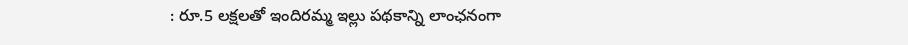: రూ.5 లక్షలతో ఇందిరమ్మ ఇల్లు పథకాన్ని లాంఛనంగా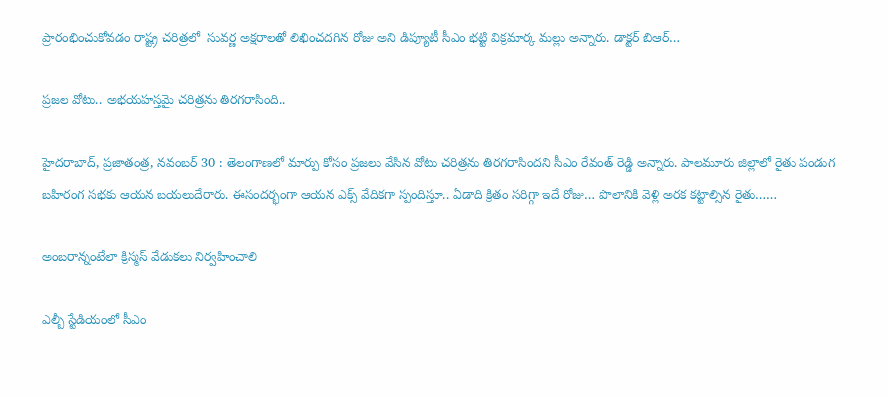ప్రారంభించుకోవడం రాష్ట్ర చరిత్రలో  సువర్ణ అక్షరాలతో లిఖించదగిన రోజు అని డిప్యూటీ సీఎం భట్టి విక్రమార్క మల్లు అన్నారు. డాక్టర్‌ ‌బిఆర్‌…

ప్రజల వోటు.. అభయహస్తమై చరిత్రను తిరగరాసింది..

హైదరాబాద్, ప్రజాతంత్ర, నవంబర్ 30 : తెలంగాణలో మార్పు కోసం ప్రజలు వేసిన వోటు చరిత్రను తిరగరాసిందని సీఎం రేవంత్ రెడ్డి అన్నారు. పాలమూరు జిల్లాలో రైతు పండుగ బహిరంగ సభకు ఆయన బయలుదేరారు. ఈసందర్భంగా ఆయన ఎక్స్ వేదికగా స్పందిస్తూ.. ఏడాది క్రితం సరిగ్గా ఇదే రోజు… పొలానికి వెళ్లి అరక కట్టాల్సిన రైతు……

అం‌బరాన్నంటేలా క్రిస్మస్‌ ‌వేడుకలు నిర్వహించాలి

ఎల్బీ స్టేడియంలో సీఎం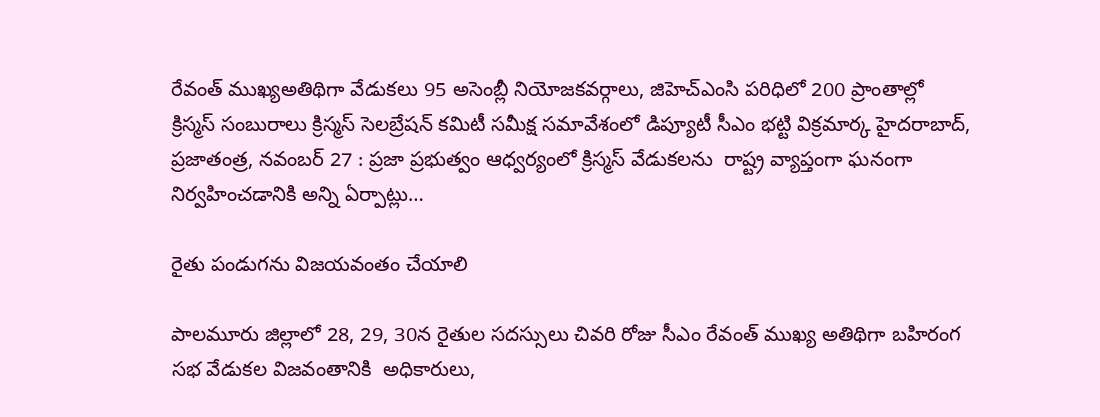రేవంత్‌ ‌ముఖ్యఅతిథిగా వేడుకలు 95 అసెంబ్లీ నియోజకవర్గాలు, జిహెచ్‌ఎం‌సి పరిధిలో 200 ప్రాంతాల్లో క్రిస్మస్‌ ‌సంబురాలు క్రిస్మస్‌ ‌సెలబ్రేషన్‌ ‌కమిటీ సమీక్ష సమావేశంలో డిప్యూటీ సీఎం భట్టి విక్రమార్క హైదరాబాద్‌, ప్రజాతంత్ర, నవంబర్‌ 27 : ప్రజా ప్రభుత్వం ఆధ్వర్యంలో క్రిస్మస్‌ ‌వేడుకలను  రాష్ట్ర వ్యాప్తంగా ఘనంగా నిర్వహించడానికి అన్ని ఏర్పాట్లు…

రైతు పండుగను విజయవంతం చేయాలి

పాలమూరు జిల్లాలో 28, 29, 30న రైతుల సదస్సులు చివరి రోజు సీఎం రేవంత్‌ ‌ముఖ్య అతిథిగా బహిరంగ సభ వేడుకల విజవంతానికి  అధికారులు,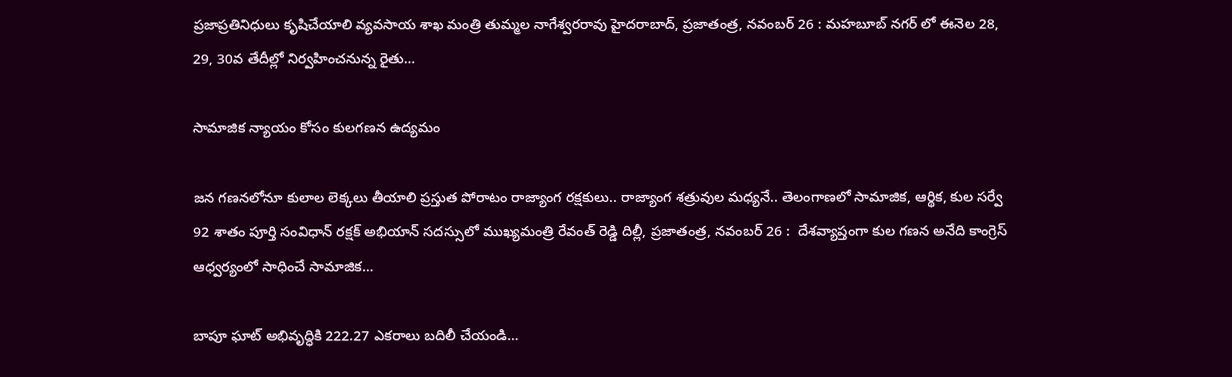ప్రజాప్రతినిధులు కృషిచేయాలి వ్యవసాయ శాఖ మంత్రి తుమ్మల నాగేశ్వరరావు హైదరాబాద్‌, ప్రజాతంత్ర, నవంబర్‌ 26 : మహబూబ్‌ ‌నగర్‌ ‌లో ఈనెల 28, 29, 30వ తేదీల్లో నిర్వహించనున్న రైతు…

సామాజిక న్యాయం కోసం కులగణన ఉద్యమం

జన గణనలోనూ కులాల లెక్కలు తీయాలి ప్రస్తుత పోరాటం రాజ్యాంగ రక్షకులు.. రాజ్యాంగ శత్రువుల మధ్యనే.. తెలంగాణలో సామాజిక, ఆర్థిక, కుల సర్వే 92 శాతం పూర్తి సంవిధాన్‌ ‌రక్షక్‌ అభియాన్‌ ‌సదస్సులో ముఖ్యమంత్రి రేవంత్‌ ‌రెడ్డి దిల్లీ, ప్రజాతంత్ర, నవంబర్‌ 26 :  దేశవ్యాప్తంగా కుల గణన అనేది కాంగ్రెస్‌ ఆధ్వర్యంలో సాధించే సామాజిక…

బాపూ ఘాట్‌ అభివృద్ధికి 222.27 ఎకరాలు బదిలీ చేయండి…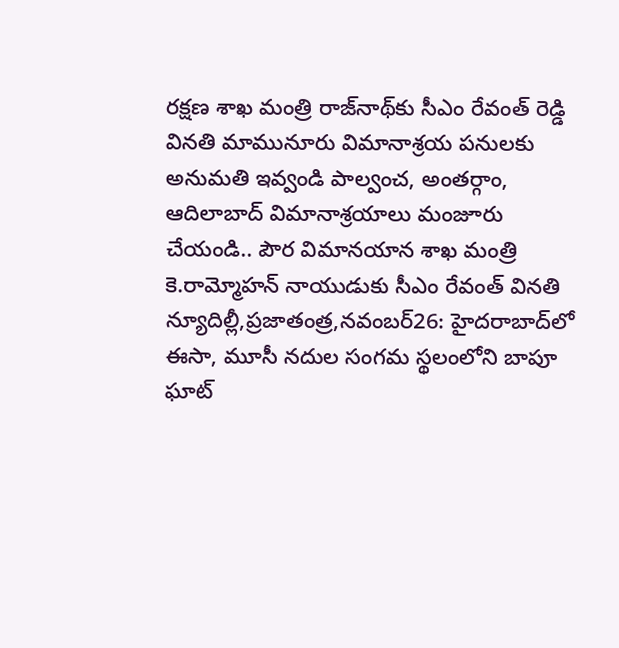రక్షణ శాఖ మంత్రి రాజ్‌నాథ్‌కు సీఎం రేవంత్‌ ‌రెడ్డి వినతి మామునూరు విమానాశ్రయ పనులకు అనుమతి ఇవ్వండి పాల్వంచ, అంతర్గాం, ఆదిలాబాద్‌ ‌విమానాశ్రయాలు మంజూరు చేయండి.. పౌర విమానయాన శాఖ మంత్రి కె.రామ్మోహన్‌ ‌నాయుడుకు సీఎం రేవంత్‌ ‌వినతి న్యూదిల్లీ,ప్రజాతంత్ర,నవంబర్‌26: హైదరాబాద్‌లో ఈసా, మూసీ నదుల సంగమ స్థలంలోని బాపూ ఘాట్‌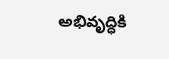అభివృద్ధికి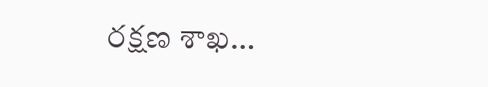రక్షణ శాఖ…